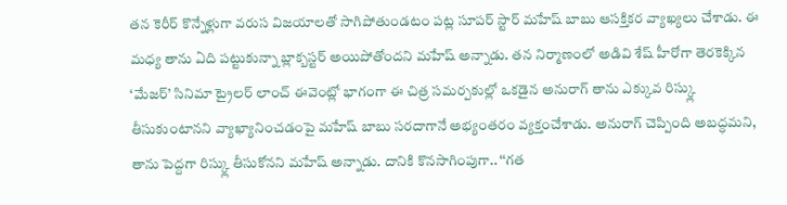తన కెరీర్ కొన్నేళ్లుగా వరుస విజయాలతో సాగిపోతుండటం పట్ల సూపర్ స్టార్ మహేష్ బాబు ఆసక్తికర వ్యాఖ్యలు చేశాడు. ఈ మధ్య తాను ఏది పట్టుకున్నా బ్లాక్బస్టర్ అయిపోతోందని మహేష్ అన్నాడు. తన నిర్మాణంలో అడివి శేష్ హీరోగా తెరకెక్కిన ‘మేజర్’ సినిమా ట్రైలర్ లాంచ్ ఈవెంట్లో భాగంగా ఈ చిత్ర సమర్పకుల్లో ఒకడైన అనురాగ్ తాను ఎక్కువ రిస్క్లు తీసుకుంటానని వ్యాఖ్యానించడంపై మహేష్ బాబు సరదాగానే అభ్యంతరం వ్యక్తంచేశాడు. అనురాగ్ చెప్పింది అబద్ధమని, తాను పెద్దగా రిస్క్లు తీసుకోనని మహేష్ అన్నాడు. దానికి కొనసాగింపుగా.. ‘‘గత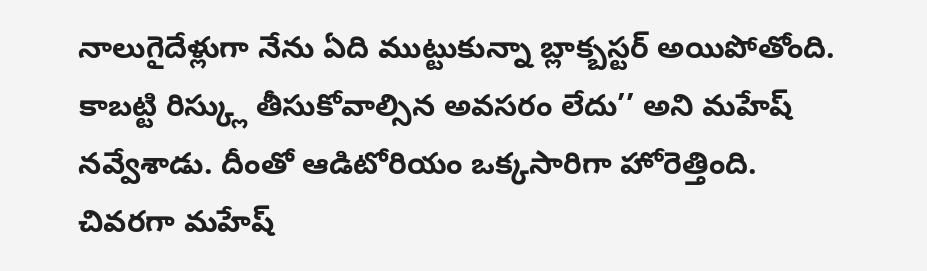నాలుగైదేళ్లుగా నేను ఏది ముట్టుకున్నా బ్లాక్బస్టర్ అయిపోతోంది. కాబట్టి రిస్క్లు తీసుకోవాల్సిన అవసరం లేదు’’ అని మహేష్ నవ్వేశాడు. దీంతో ఆడిటోరియం ఒక్కసారిగా హోరెత్తింది.
చివరగా మహేష్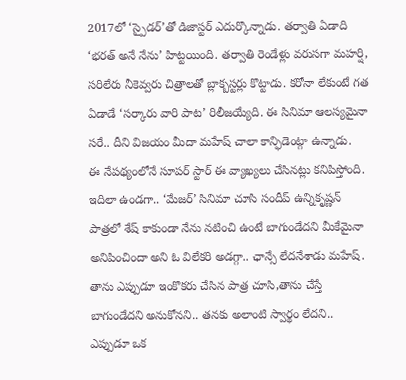2017లో ‘స్పైడర్’తో డిజాస్టర్ ఎదుర్కొన్నాడు. తర్వాతి ఏడాది ‘భరత్ అనే నేను’ హిట్టయింది. తర్వాతి రెండేళ్లు వరుసగా మహర్షి, సరిలేరు నీకెవ్వరు చిత్రాలతో బ్లాక్బస్టర్లు కొట్టాడు. కరోనా లేకుంటే గత ఏడాడే ‘సర్కారు వారి పాట’ రిలీజయ్యేది. ఈ సినిమా ఆలస్యమైనా సరే.. దీని విజయం మీదా మహేష్ చాలా కాన్ఫిడెంట్గా ఉన్నాడు.
ఈ నేపథ్యంలోనే సూపర్ స్టార్ ఈ వ్యాఖ్యలు చేసినట్లు కనిపిస్తోంది. ఇదిలా ఉండగా.. ‘మేజర్’ సినిమా చూసి సందీప్ ఉన్నికృష్ణన్ పాత్రలో శేష్ కాకుండా నేను నటించి ఉంటే బాగుండేదని మీకేమైనా అనిపించిందా అని ఓ విలేకరి అడగ్గా.. ఛాన్సే లేదనేశాడు మహేష్. తాను ఎప్పుడూ ఇంకొకరు చేసిన పాత్ర చూసి,తాను చేస్తే బాగుండేదని అనుకోనని.. తనకు అలాంటి స్వార్థం లేదని.. ఎప్పుడూ ఒక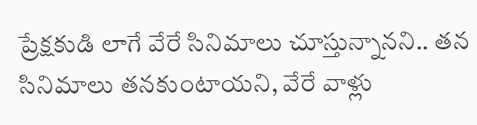ప్రేక్షకుడి లాగే వేరే సినిమాలు చూస్తున్నానని.. తన సినిమాలు తనకుంటాయని, వేరే వాళ్లు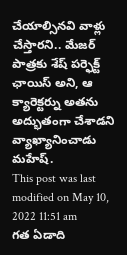చేయాల్సినవి వాళ్లు చేస్తారని.. మేజర్ పాత్రకు శేష్ పర్ఫెక్ట్ ఛాయిస్ అని, ఆ క్యారెక్టర్ను అతను అద్భుతంగా చేశాడని వ్యాఖ్యానించాడు మహేష్.
This post was last modified on May 10, 2022 11:51 am
గత ఏడాది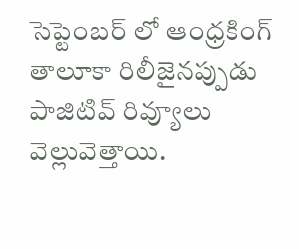సెప్టెంబర్ లో ఆంధ్రకింగ్ తాలూకా రిలీజైనప్పుడు పాజిటివ్ రివ్యూలు వెల్లువెత్తాయి.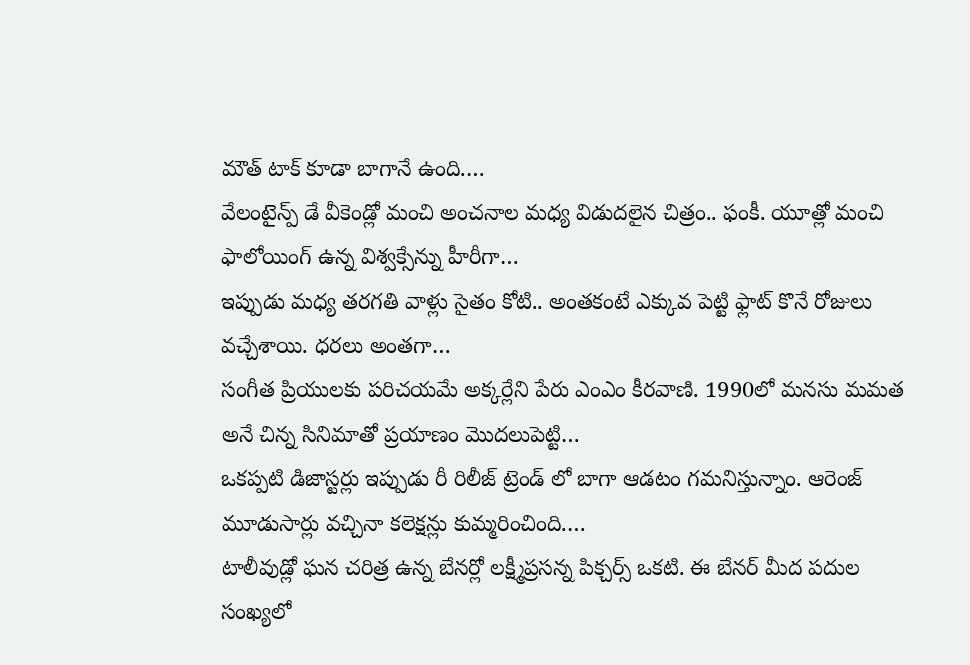మౌత్ టాక్ కూడా బాగానే ఉంది.…
వేలంటైన్ప్ డే వీకెండ్లో మంచి అంచనాల మధ్య విడుదలైన చిత్రం.. ఫంకీ. యూత్లో మంచి ఫాలోయింగ్ ఉన్న విశ్వక్సేన్ను హీరీగా…
ఇప్పుడు మధ్య తరగతి వాళ్లు సైతం కోటి.. అంతకంటే ఎక్కువ పెట్టి ఫ్లాట్ కొనే రోజులు వచ్చేశాయి. ధరలు అంతగా…
సంగీత ప్రియులకు పరిచయమే అక్కర్లేని పేరు ఎంఎం కీరవాణి. 1990లో మనసు మమత అనే చిన్న సినిమాతో ప్రయాణం మొదలుపెట్టి…
ఒకప్పటి డిజాస్టర్లు ఇప్పుడు రీ రిలీజ్ ట్రెండ్ లో బాగా ఆడటం గమనిస్తున్నాం. ఆరెంజ్ మూడుసార్లు వచ్చినా కలెక్షన్లు కుమ్మరించింది.…
టాలీవుడ్లో ఘన చరిత్ర ఉన్న బేనర్లో లక్ష్మీప్రసన్న పిక్చర్స్ ఒకటి. ఈ బేనర్ మీద పదుల సంఖ్యలో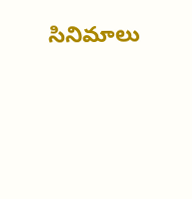సినిమాలు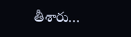తీశారు…